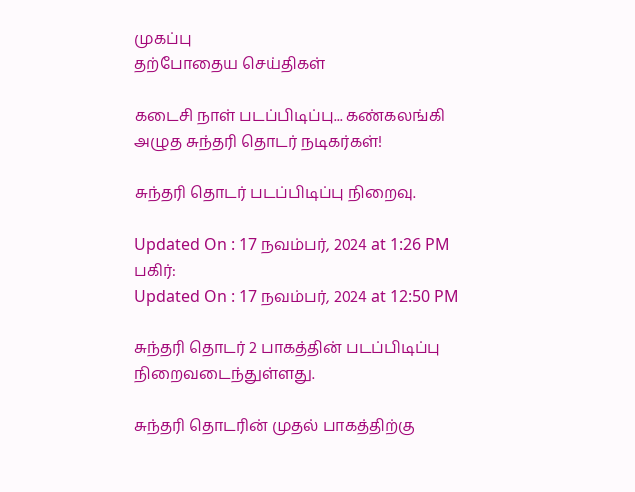முகப்பு
தற்போதைய செய்திகள்

கடைசி நாள் படப்பிடிப்பு... கண்கலங்கி அழுத சுந்தரி தொடர் நடிகர்கள்!

சுந்தரி தொடர் படப்பிடிப்பு நிறைவு.

Updated On : 17 நவம்பர், 2024 at 1:26 PM
பகிர்:
Updated On : 17 நவம்பர், 2024 at 12:50 PM

சுந்தரி தொடர் 2 பாகத்தின் படப்பிடிப்பு நிறைவடைந்துள்ளது.

சுந்தரி தொடரின் முதல் பாகத்திற்கு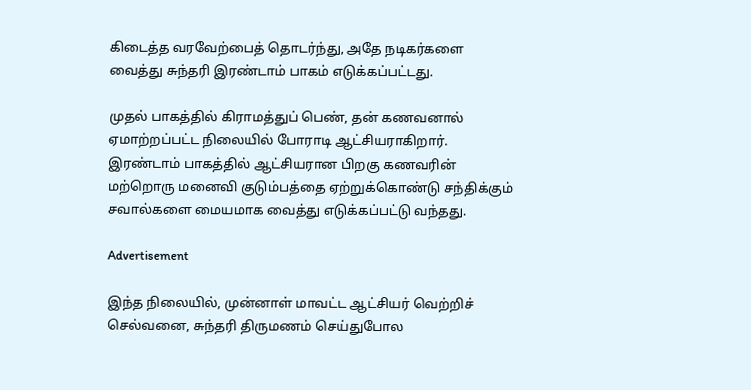கிடைத்த வரவேற்பைத் தொடர்ந்து, அதே நடிகர்களை வைத்து சுந்தரி இரண்டாம் பாகம் எடுக்கப்பட்டது.

முதல் பாகத்தில் கிராமத்துப் பெண், தன் கணவனால் ஏமாற்றப்பட்ட நிலையில் போராடி ஆட்சியராகிறார். இரண்டாம் பாகத்தில் ஆட்சியரான பிறகு கணவரின் மற்றொரு மனைவி குடும்பத்தை ஏற்றுக்கொண்டு சந்திக்கும் சவால்களை மையமாக வைத்து எடுக்கப்பட்டு வந்தது.

Advertisement

இந்த நிலையில், முன்னாள் மாவட்ட ஆட்சியர் வெற்றிச் செல்வனை, சுந்தரி திருமணம் செய்துபோல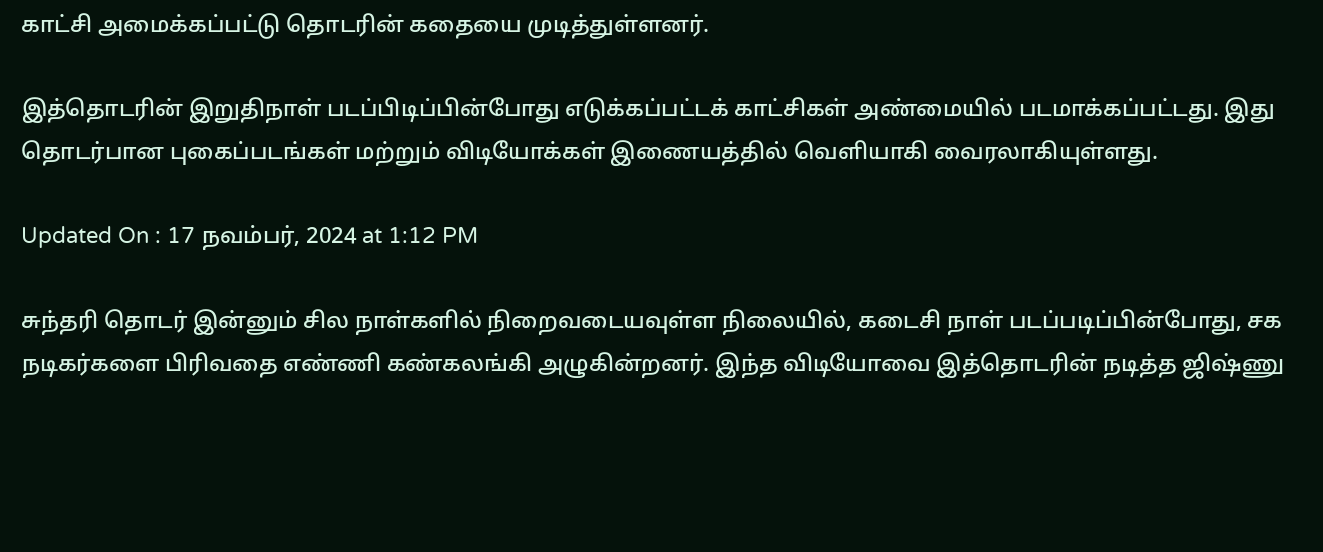காட்சி அமைக்கப்பட்டு தொடரின் கதையை முடித்துள்ளனர்.

இத்தொடரின் இறுதிநாள் படப்பிடிப்பின்போது எடுக்கப்பட்டக் காட்சிகள் அண்மையில் படமாக்கப்பட்டது. இது தொடர்பான புகைப்படங்கள் மற்றும் விடியோக்கள் இணையத்தில் வெளியாகி வைரலாகியுள்ளது.

Updated On : 17 நவம்பர், 2024 at 1:12 PM

சுந்தரி தொடர் இன்னும் சில நாள்களில் நிறைவடையவுள்ள நிலையில், கடைசி நாள் படப்படிப்பின்போது, சக நடிகர்களை பிரிவதை எண்ணி கண்கலங்கி அழுகின்றனர். இந்த விடியோவை இத்தொடரின் நடித்த ஜிஷ்ணு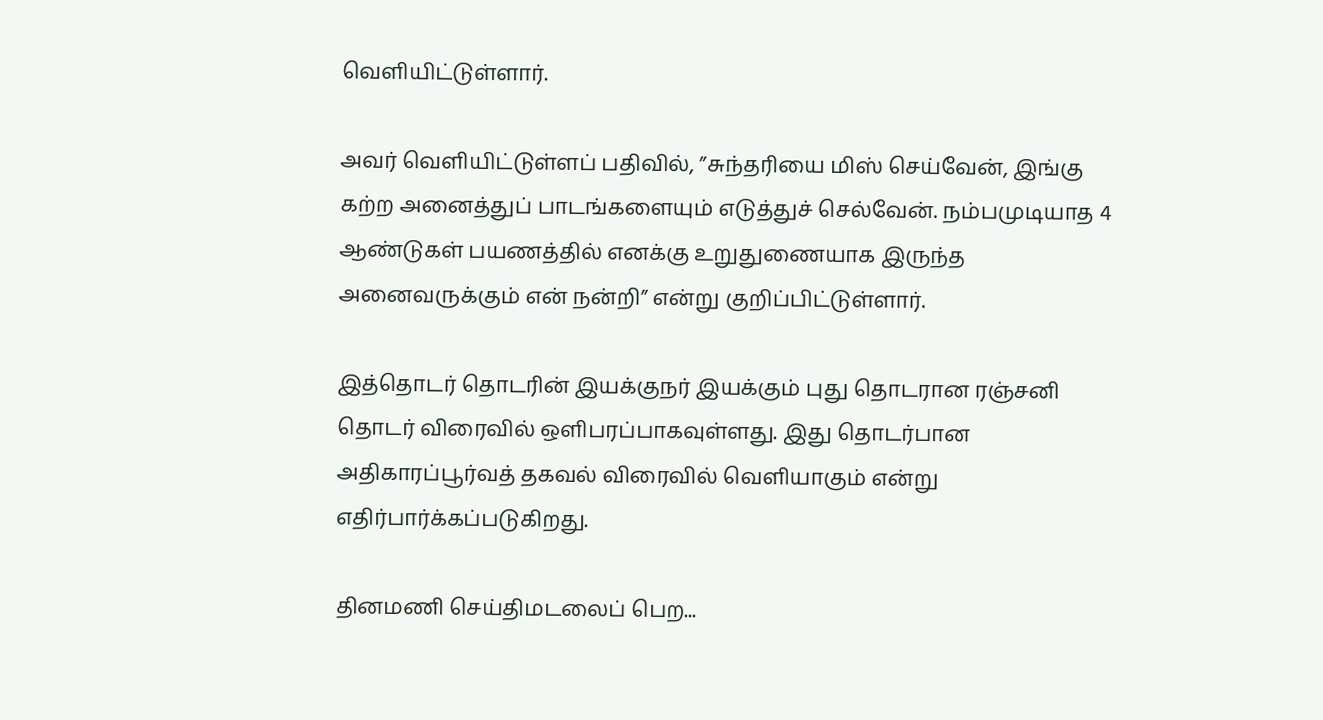வெளியிட்டுள்ளார்.

அவர் வெளியிட்டுள்ளப் பதிவில், ”சுந்தரியை மிஸ் செய்வேன், இங்கு கற்ற அனைத்துப் பாடங்களையும் எடுத்துச் செல்வேன். நம்பமுடியாத 4 ஆண்டுகள் பயணத்தில் எனக்கு உறுதுணையாக இருந்த அனைவருக்கும் என் நன்றி” என்று குறிப்பிட்டுள்ளார்.

இத்தொடர் தொடரின் இயக்குநர் இயக்கும் புது தொடரான ரஞ்சனி தொடர் விரைவில் ஒளிபரப்பாகவுள்ளது. இது தொடர்பான அதிகாரப்பூர்வத் தகவல் விரைவில் வெளியாகும் என்று எதிர்பார்க்கப்படுகிறது.

தினமணி செய்திமடலைப் பெற...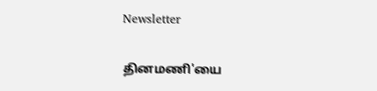Newsletter

தினமணி'யை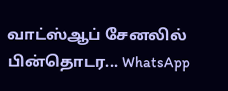வாட்ஸ்ஆப் சேனலில் பின்தொடர... WhatsApp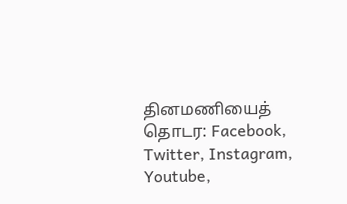தினமணியைத் தொடர: Facebook, Twitter, Instagram, Youtube,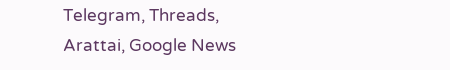Telegram, Threads, Arattai, Google News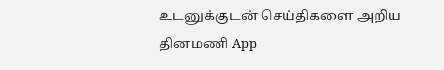உடனுக்குடன் செய்திகளை அறிய தினமணி App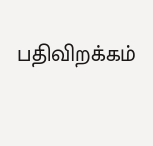பதிவிறக்கம்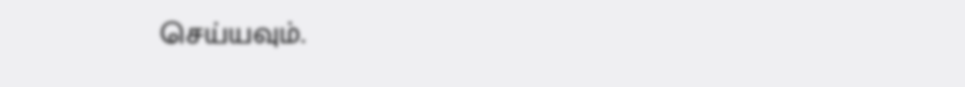செய்யவும்.